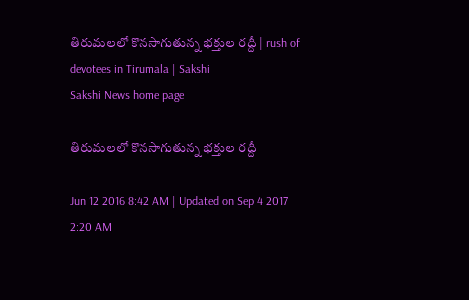తిరుమలలో కొనసాగుతున్న భక్తుల రద్దీ | rush of devotees in Tirumala | Sakshi
Sakshi News home page

తిరుమలలో కొనసాగుతున్న భక్తుల రద్దీ

Jun 12 2016 8:42 AM | Updated on Sep 4 2017 2:20 AM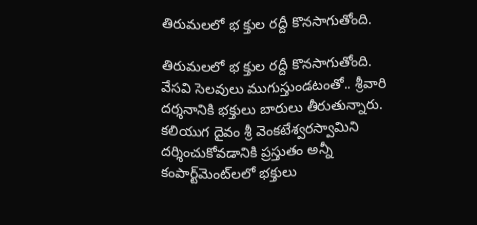తిరుమలలో భ క్తుల రద్దీ కొనసాగుతోంది.

తిరుమలలో భ క్తుల రద్దీ కొనసాగుతోంది. వేసవి సెలవులు ముగుస్తుండటంతో.. శ్రీవారి దర్శనానికి భక్తులు బారులు తీరుతున్నారు. కలియుగ దైవం శ్రీ వెంకటేశ్వరస్వామిని దర్శించుకోవడానికి ప్రస్తుతం అన్నీ కంపార్ట్‌మెంట్‌లలో భక్తులు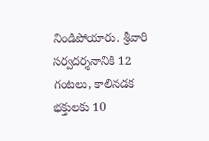నిండిపోయారు. శ్రీవారి సర్వదర్శనానికి 12 గంటలు, కాలినడక భక్తులకు 10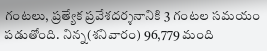గంటలు, ప్రత్యేక ప్రవేశదర్శనానికి 3 గంటల సమయం పడుతోంది. నిన్న(శనివారం) 96,779 మంది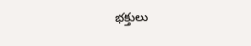భక్తులు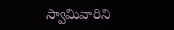స్వామివారిని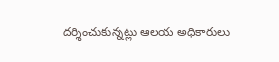దర్శించుకున్నట్లు ఆలయ అధికారులు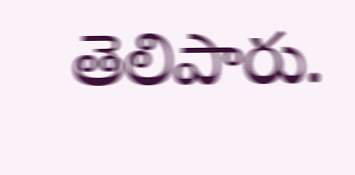తెలిపారు.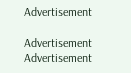Advertisement

Advertisement
Advertisement